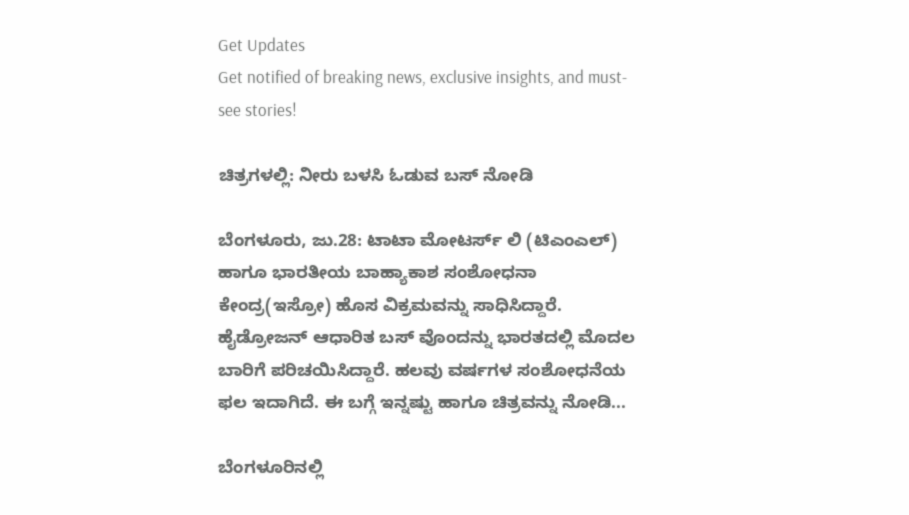Get Updates
Get notified of breaking news, exclusive insights, and must-see stories!

ಚಿತ್ರಗಳಲ್ಲಿ: ನೀರು ಬಳಸಿ ಓಡುವ ಬಸ್ ನೋಡಿ

ಬೆಂಗಳೂರು, ಜು.28: ಟಾಟಾ ಮೋಟರ್ಸ್ ಲಿ (ಟಿಎಂಎಲ್) ಹಾಗೂ ಭಾರತೀಯ ಬಾಹ್ಯಾಕಾಶ ಸಂಶೋಧನಾ ಕೇಂದ್ರ(ಇಸ್ರೋ) ಹೊಸ ವಿಕ್ರಮವನ್ನು ಸಾಧಿಸಿದ್ದಾರೆ. ಹೈಡ್ರೋಜನ್ ಆಧಾರಿತ ಬಸ್ ವೊಂದನ್ನು ಭಾರತದಲ್ಲಿ ಮೊದಲ ಬಾರಿಗೆ ಪರಿಚಯಿಸಿದ್ದಾರೆ. ಹಲವು ವರ್ಷಗಳ ಸಂಶೋಧನೆಯ ಫಲ ಇದಾಗಿದೆ. ಈ ಬಗ್ಗೆ ಇನ್ನಷ್ಟು ಹಾಗೂ ಚಿತ್ರವನ್ನು ನೋಡಿ...

ಬೆಂಗಳೂರಿನಲ್ಲಿ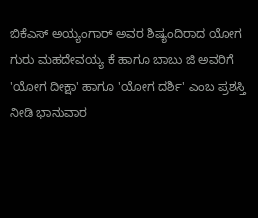ಬಿಕೆಎಸ್ ಅಯ್ಯಂಗಾರ್ ಅವರ ಶಿಷ್ಯಂದಿರಾದ ಯೋಗ ಗುರು ಮಹದೇವಯ್ಯ ಕೆ ಹಾಗೂ ಬಾಬು ಜಿ ಅವರಿಗೆ 'ಯೋಗ ದೀಕ್ಷಾ' ಹಾಗೂ 'ಯೋಗ ದರ್ಶಿ' ಎಂಬ ಪ್ರಶಸ್ತಿ ನೀಡಿ ಭಾನುವಾರ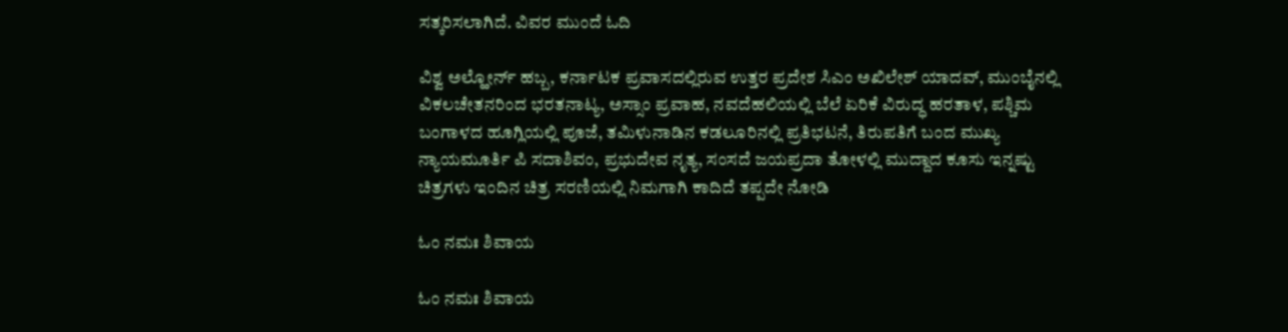ಸತ್ಕರಿಸಲಾಗಿದೆ. ವಿವರ ಮುಂದೆ ಓದಿ

ವಿಶ್ವ ಅಲ್ಹೋರ್ನ್ ಹಬ್ಬ, ಕರ್ನಾಟಕ ಪ್ರವಾಸದಲ್ಲಿರುವ ಉತ್ತರ ಪ್ರದೇಶ ಸಿಎಂ ಅಖಿಲೇಶ್ ಯಾದವ್, ಮುಂಬೈನಲ್ಲಿ ವಿಕಲಚೇತನರಿಂದ ಭರತನಾಟ್ಯ, ಅಸ್ಸಾಂ ಪ್ರವಾಹ, ನವದೆಹಲಿಯಲ್ಲಿ ಬೆಲೆ ಏರಿಕೆ ವಿರುದ್ಧ ಹರತಾಳ, ಪಶ್ಚಿಮ ಬಂಗಾಳದ ಹೂಗ್ಲಿಯಲ್ಲಿ ಪೂಜೆ, ತಮಿಳುನಾಡಿನ ಕಡಲೂರಿನಲ್ಲಿ ಪ್ರತಿಭಟನೆ, ತಿರುಪತಿಗೆ ಬಂದ ಮುಖ್ಯ ನ್ಯಾಯಮೂರ್ತಿ ಪಿ ಸದಾಶಿವಂ, ಪ್ರಭುದೇವ ನೃತ್ಯ, ಸಂಸದೆ ಜಯಪ್ರದಾ ತೋಳಲ್ಲಿ ಮುದ್ದಾದ ಕೂಸು ಇನ್ನಷ್ಟು ಚಿತ್ರಗಳು ಇಂದಿನ ಚಿತ್ರ ಸರಣಿಯಲ್ಲಿ ನಿಮಗಾಗಿ ಕಾದಿದೆ ತಪ್ಪದೇ ನೋಡಿ

ಓಂ ನಮಃ ಶಿವಾಯ

ಓಂ ನಮಃ ಶಿವಾಯ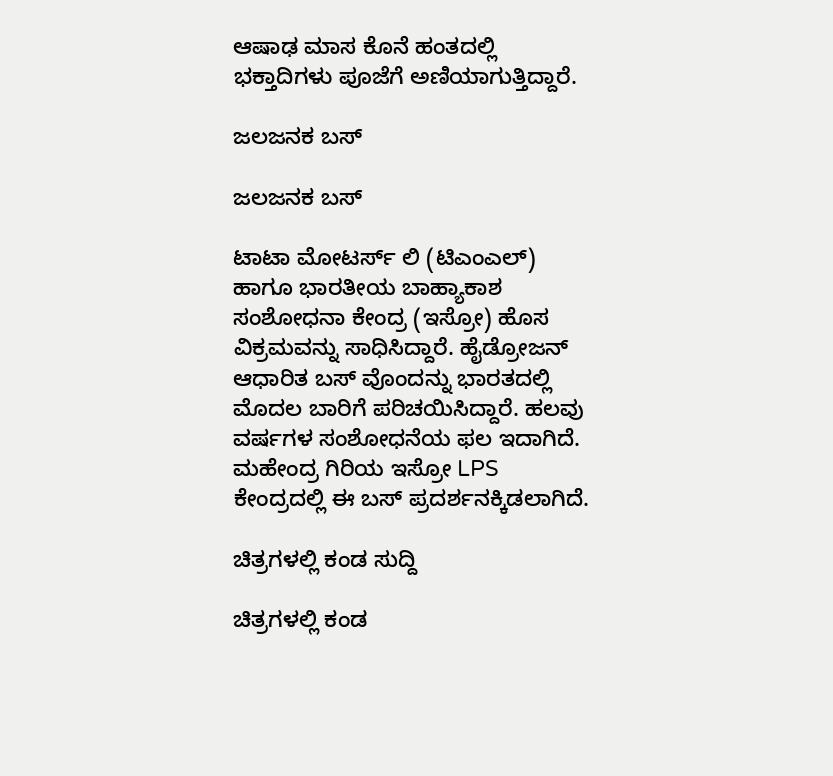ಆಷಾಢ ಮಾಸ ಕೊನೆ ಹಂತದಲ್ಲಿ ಭಕ್ತಾದಿಗಳು ಪೂಜೆಗೆ ಅಣಿಯಾಗುತ್ತಿದ್ದಾರೆ.

ಜಲಜನಕ ಬಸ್

ಜಲಜನಕ ಬಸ್

ಟಾಟಾ ಮೋಟರ್ಸ್ ಲಿ (ಟಿಎಂಎಲ್) ಹಾಗೂ ಭಾರತೀಯ ಬಾಹ್ಯಾಕಾಶ ಸಂಶೋಧನಾ ಕೇಂದ್ರ (ಇಸ್ರೋ) ಹೊಸ ವಿಕ್ರಮವನ್ನು ಸಾಧಿಸಿದ್ದಾರೆ. ಹೈಡ್ರೋಜನ್ ಆಧಾರಿತ ಬಸ್ ವೊಂದನ್ನು ಭಾರತದಲ್ಲಿ ಮೊದಲ ಬಾರಿಗೆ ಪರಿಚಯಿಸಿದ್ದಾರೆ. ಹಲವು ವರ್ಷಗಳ ಸಂಶೋಧನೆಯ ಫಲ ಇದಾಗಿದೆ. ಮಹೇಂದ್ರ ಗಿರಿಯ ಇಸ್ರೋ LPS ಕೇಂದ್ರದಲ್ಲಿ ಈ ಬಸ್ ಪ್ರದರ್ಶನಕ್ಕಿಡಲಾಗಿದೆ.

ಚಿತ್ರಗಳಲ್ಲಿ ಕಂಡ ಸುದ್ದಿ

ಚಿತ್ರಗಳಲ್ಲಿ ಕಂಡ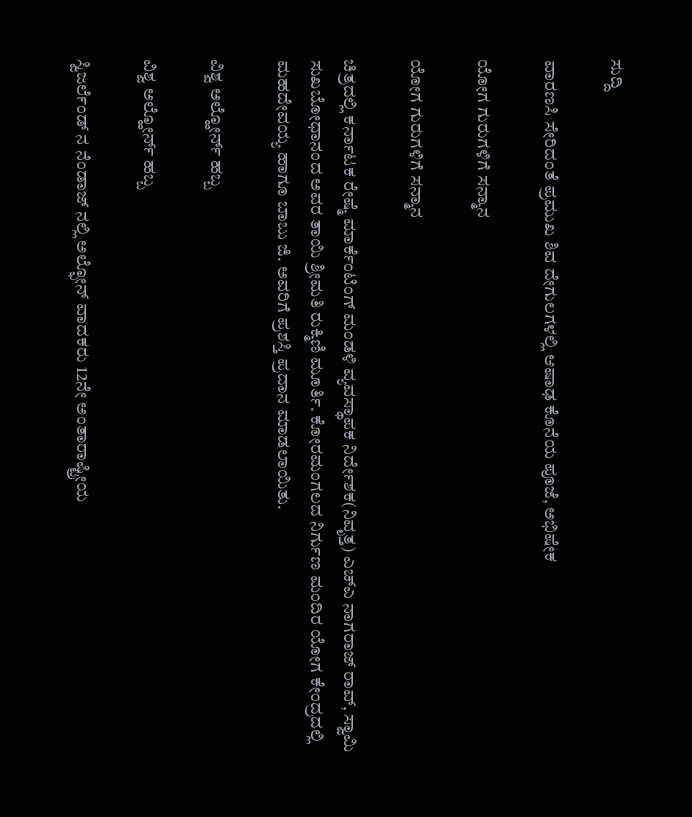ಸುದ್ದಿ

ವಾರಣಸಿ ಸೇರಿದಂತೆ ಪ್ರಮುಖ ಶಿವ ದೇಗುಲಗಳಲ್ಲಿ ಆಷಾಢ ಕೊನೆಯ ಪೂಜೆ, ಅಭಿಷೇಕ

ಯೋಗ ಗುರುಗಳಿಗೆ ಸನ್ಮಾನ

ಯೋಗ ಗುರುಗಳಿಗೆ ಸನ್ಮಾನ

ಚಿತ್ರದಲ್ಲಿ ಕರ್ನಾಟಕ ರೇಷ್ಮೆ ಮಾರ್ಕೆಂಟಿಂಗ್ ಮಂಡಳಿ ವ್ಯವಸ್ಥಾಪಕ ನಿರ್ದೇಶಕ(ನಿವೃತ್ತ) ಎಚ್ಎ ನಾಗರಾಜ್ ರಾವ್, ಸ್ವಾಮಿ ಸುಖಬೋಧಾನಂದ ಅವರ ತಾಯಿ ಶ್ರೀಮತಿ ರುಕ್ಮಿಣಿ ಮೂರ್ತಿ. ಕೋರಮಂಗಲದ ನಿರ್ಗುಣ ಮಂದಿರ ಯೋಗ ಕೇಂದ್ರದಲ್ಲಿ ಮಹದೇವಯ್ಯ ಹಾಗೂ ಬಾಬು ಜಿ. ಅವರಿಗೆ ಪ್ರಶಸ್ತಿ ಪ್ರದಾನ ಮಾಡಲಾಯಿತು.

ವಿಶ್ವ ಅಲ್ಹೋರ್ನ್ ಹಬ್ಬ

ವಿಶ್ವ ಅಲ್ಹೋರ್ನ್ ಹಬ್ಬ

ಸ್ವಿಜರ್ಲೆಂಡ್ ನ ನೆಂಡಾಜ್ ನಲ್ಲಿ ಅಲ್ಫೋನ್ ವಾದಕರು 12ನೇ ಅಂತಾರಾಷ್ಟ್ರೀಯ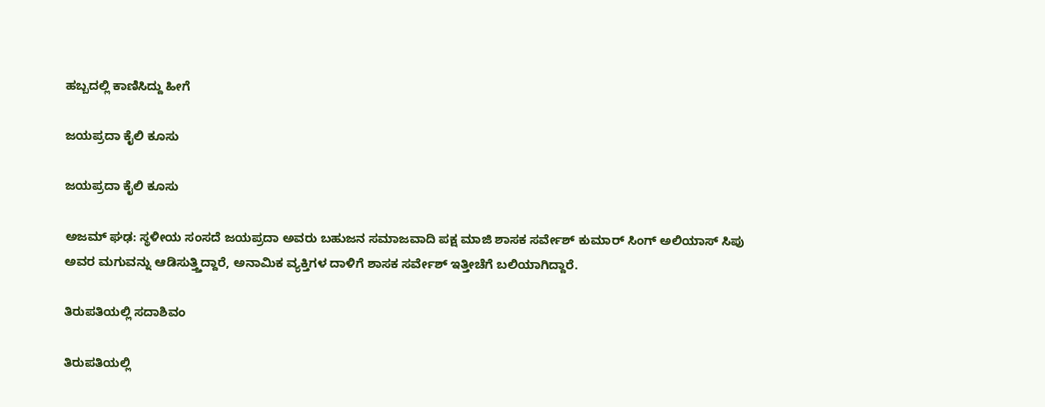ಹಬ್ಬದಲ್ಲಿ ಕಾಣಿಸಿದ್ದು ಹೀಗೆ

ಜಯಪ್ರದಾ ಕೈಲಿ ಕೂಸು

ಜಯಪ್ರದಾ ಕೈಲಿ ಕೂಸು

ಅಜಮ್ ಘಢ: ಸ್ಥಳೀಯ ಸಂಸದೆ ಜಯಪ್ರದಾ ಅವರು ಬಹುಜನ ಸಮಾಜವಾದಿ ಪಕ್ಷ ಮಾಜಿ ಶಾಸಕ ಸರ್ವೇಶ್ ಕುಮಾರ್ ಸಿಂಗ್ ಅಲಿಯಾಸ್ ಸಿಪು ಅವರ ಮಗುವನ್ನು ಆಡಿಸುತ್ತ್ತಿದ್ದಾರೆ, ಅನಾಮಿಕ ವ್ಯಕ್ತಿಗಳ ದಾಳಿಗೆ ಶಾಸಕ ಸರ್ವೇಶ್ ಇತ್ತೀಚೆಗೆ ಬಲಿಯಾಗಿದ್ದಾರೆ.

ತಿರುಪತಿಯಲ್ಲಿ ಸದಾಶಿವಂ

ತಿರುಪತಿಯಲ್ಲಿ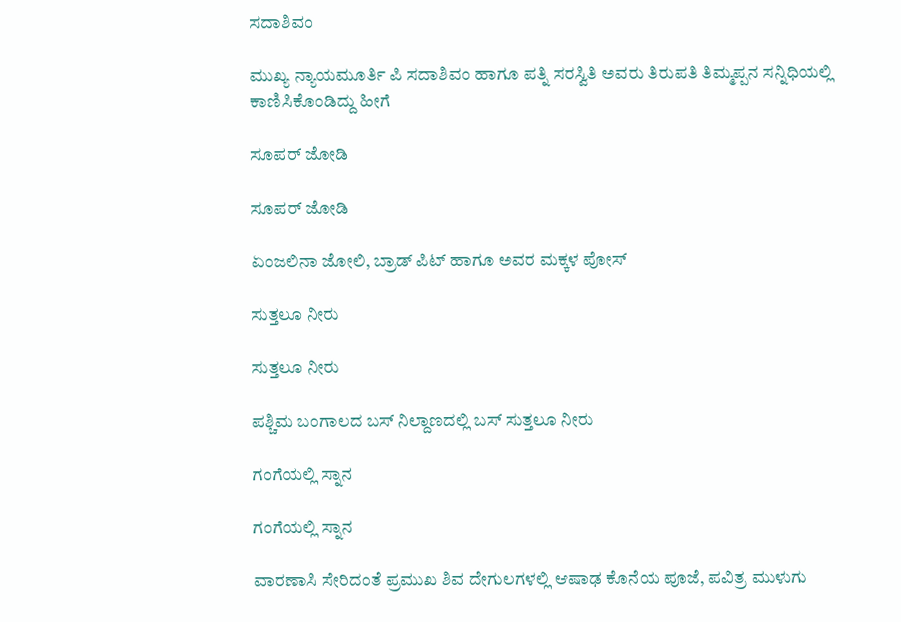ಸದಾಶಿವಂ

ಮುಖ್ಯ ನ್ಯಾಯಮೂರ್ತಿ ಪಿ ಸದಾಶಿವಂ ಹಾಗೂ ಪತ್ನಿ ಸರಸ್ವಿತಿ ಅವರು ತಿರುಪತಿ ತಿಮ್ಮಪ್ಪನ ಸನ್ನಿಧಿಯಲ್ಲಿ ಕಾಣಿಸಿಕೊಂಡಿದ್ದು ಹೀಗೆ

ಸೂಪರ್ ಜೋಡಿ

ಸೂಪರ್ ಜೋಡಿ

ಏಂಜಲಿನಾ ಜೋಲಿ, ಬ್ರಾಡ್ ಪಿಟ್ ಹಾಗೂ ಅವರ ಮಕ್ಕಳ ಪೋಸ್

ಸುತ್ತಲೂ ನೀರು

ಸುತ್ತಲೂ ನೀರು

ಪಶ್ಚಿಮ ಬಂಗಾಲದ ಬಸ್ ನಿಲ್ದಾಣದಲ್ಲಿ ಬಸ್ ಸುತ್ತಲೂ ನೀರು

ಗಂಗೆಯಲ್ಲಿ ಸ್ನಾನ

ಗಂಗೆಯಲ್ಲಿ ಸ್ನಾನ

ವಾರಣಾಸಿ ಸೇರಿದಂತೆ ಪ್ರಮುಖ ಶಿವ ದೇಗುಲಗಳಲ್ಲಿ ಆಷಾಢ ಕೊನೆಯ ಪೂಜೆ, ಪವಿತ್ರ ಮುಳುಗು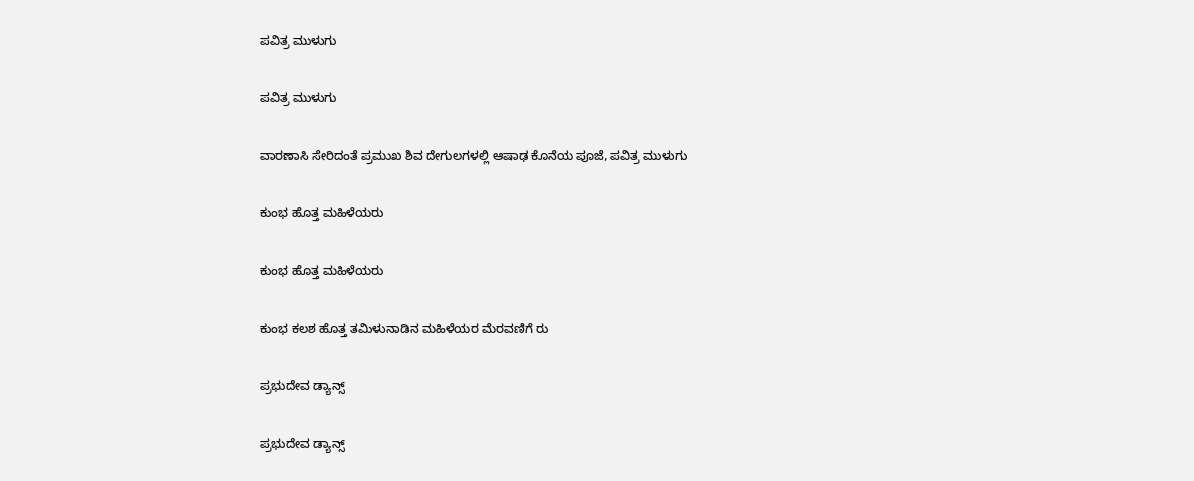ಪವಿತ್ರ ಮುಳುಗು

ಪವಿತ್ರ ಮುಳುಗು

ವಾರಣಾಸಿ ಸೇರಿದಂತೆ ಪ್ರಮುಖ ಶಿವ ದೇಗುಲಗಳಲ್ಲಿ ಆಷಾಢ ಕೊನೆಯ ಪೂಜೆ, ಪವಿತ್ರ ಮುಳುಗು

ಕುಂಭ ಹೊತ್ತ ಮಹಿಳೆಯರು

ಕುಂಭ ಹೊತ್ತ ಮಹಿಳೆಯರು

ಕುಂಭ ಕಲಶ ಹೊತ್ತ ತಮಿಳುನಾಡಿನ ಮಹಿಳೆಯರ ಮೆರವಣಿಗೆ ರು

ಪ್ರಭುದೇವ ಡ್ಯಾನ್ಸ್

ಪ್ರಭುದೇವ ಡ್ಯಾನ್ಸ್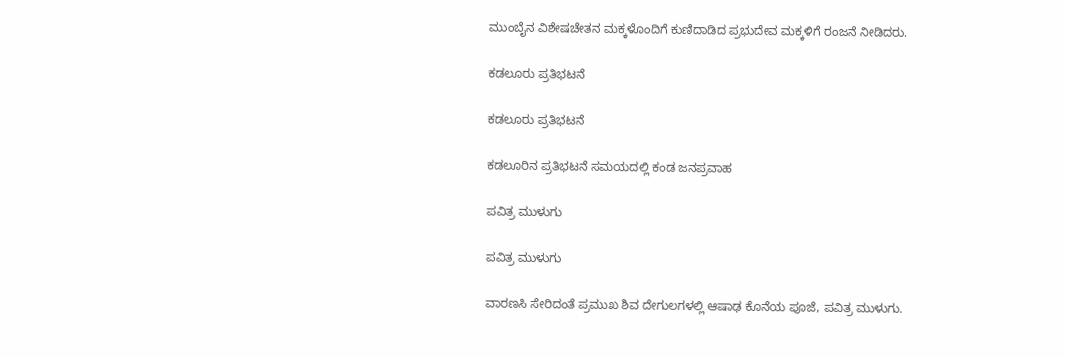ಮುಂಬೈನ ವಿಶೇಷಚೇತನ ಮಕ್ಕಳೊಂದಿಗೆ ಕುಣಿದಾಡಿದ ಪ್ರಭುದೇವ ಮಕ್ಕಳಿಗೆ ರಂಜನೆ ನೀಡಿದರು.

ಕಡಲೂರು ಪ್ರತಿಭಟನೆ

ಕಡಲೂರು ಪ್ರತಿಭಟನೆ

ಕಡಲೂರಿನ ಪ್ರತಿಭಟನೆ ಸಮಯದಲ್ಲಿ ಕಂಡ ಜನಪ್ರವಾಹ

ಪವಿತ್ರ ಮುಳುಗು

ಪವಿತ್ರ ಮುಳುಗು

ವಾರಣಸಿ ಸೇರಿದಂತೆ ಪ್ರಮುಖ ಶಿವ ದೇಗುಲಗಳಲ್ಲಿ ಆಷಾಢ ಕೊನೆಯ ಪೂಜೆ, ಪವಿತ್ರ ಮುಳುಗು.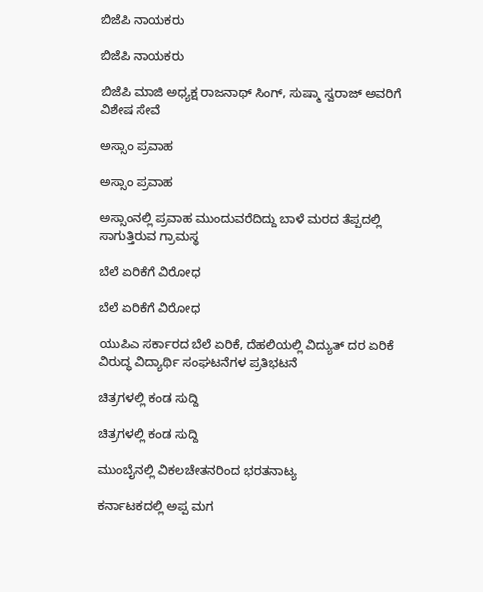ಬಿಜೆಪಿ ನಾಯಕರು

ಬಿಜೆಪಿ ನಾಯಕರು

ಬಿಜೆಪಿ ಮಾಜಿ ಅಧ್ಯಕ್ಷ ರಾಜನಾಥ್ ಸಿಂಗ್, ಸುಷ್ಮಾ ಸ್ವರಾಜ್ ಅವರಿಗೆ ವಿಶೇಷ ಸೇವೆ

ಅಸ್ಸಾಂ ಪ್ರವಾಹ

ಅಸ್ಸಾಂ ಪ್ರವಾಹ

ಅಸ್ಸಾಂನಲ್ಲಿ ಪ್ರವಾಹ ಮುಂದುವರೆದಿದ್ದು ಬಾಳೆ ಮರದ ತೆಪ್ಪದಲ್ಲಿ ಸಾಗುತ್ತಿರುವ ಗ್ರಾಮಸ್ಥ

ಬೆಲೆ ಏರಿಕೆಗೆ ವಿರೋಧ

ಬೆಲೆ ಏರಿಕೆಗೆ ವಿರೋಧ

ಯುಪಿಎ ಸರ್ಕಾರದ ಬೆಲೆ ಏರಿಕೆ, ದೆಹಲಿಯಲ್ಲಿ ವಿದ್ಯುತ್ ದರ ಏರಿಕೆ ವಿರುದ್ಧ ವಿದ್ಯಾರ್ಥಿ ಸಂಘಟನೆಗಳ ಪ್ರತಿಭಟನೆ

ಚಿತ್ರಗಳಲ್ಲಿ ಕಂಡ ಸುದ್ದಿ

ಚಿತ್ರಗಳಲ್ಲಿ ಕಂಡ ಸುದ್ದಿ

ಮುಂಬೈನಲ್ಲಿ ವಿಕಲಚೇತನರಿಂದ ಭರತನಾಟ್ಯ

ಕರ್ನಾಟಕದಲ್ಲಿ ಅಪ್ಪ ಮಗ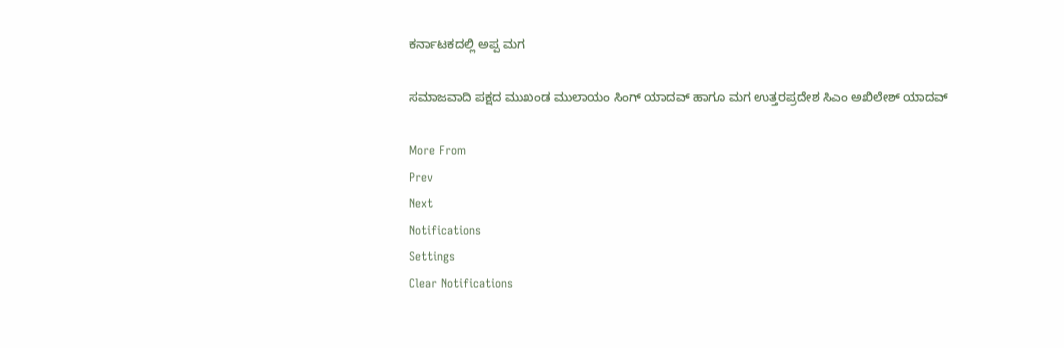ಕರ್ನಾಟಕದಲ್ಲಿ ಅಪ್ಪ ಮಗ

ಸಮಾಜವಾದಿ ಪಕ್ಷದ ಮುಖಂಡ ಮುಲಾಯಂ ಸಿಂಗ್ ಯಾದವ್ ಹಾಗೂ ಮಗ ಉತ್ತರಪ್ರದೇಶ ಸಿಎಂ ಅಖಿಲೇಶ್ ಯಾದವ್

More From
Prev
Next
Notifications
Settings
Clear Notifications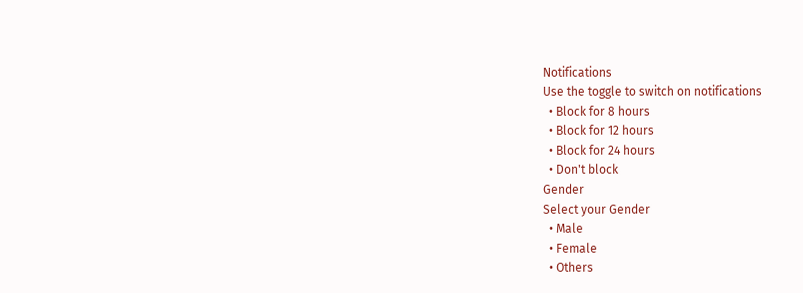Notifications
Use the toggle to switch on notifications
  • Block for 8 hours
  • Block for 12 hours
  • Block for 24 hours
  • Don't block
Gender
Select your Gender
  • Male
  • Female
  • Others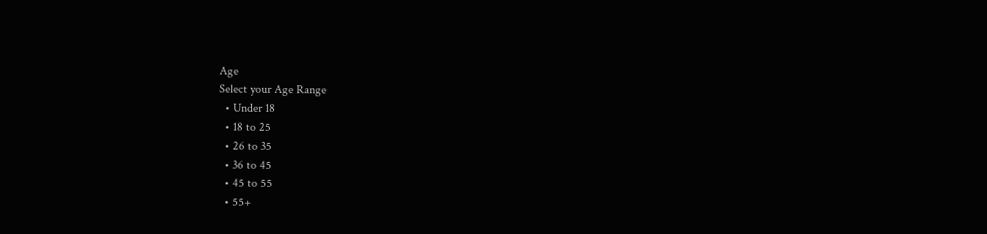Age
Select your Age Range
  • Under 18
  • 18 to 25
  • 26 to 35
  • 36 to 45
  • 45 to 55
  • 55+